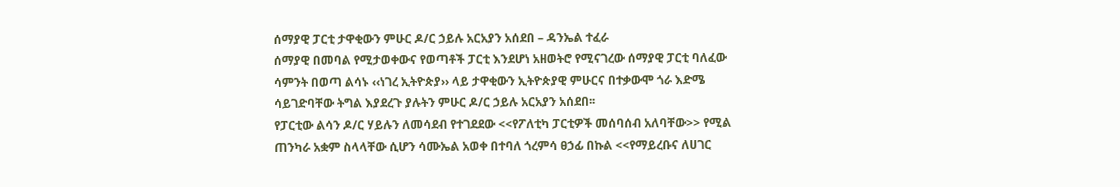ሰማያዊ ፓርቲ ታዋቂውን ምሁር ዶ/ር ኃይሉ አርአያን አሰደበ – ዳንኤል ተፈራ
ሰማያዊ በመባል የሚታወቀውና የወጣቶች ፓርቲ እንደሆነ አዘወትሮ የሚናገረው ሰማያዊ ፓርቲ ባለፈው ሳምንት በወጣ ልሳኑ ‹‹ነገረ ኢትዮጵያ›› ላይ ታዋቂውን ኢትዮጵያዊ ምሁርና በተቃውሞ ጎራ እድሜ ሳይገድባቸው ትግል እያደረጉ ያሉትን ምሁር ዶ/ር ኃይሉ አርአያን አሰደበ፡፡
የፓርቲው ልሳን ዶ/ር ሃይሉን ለመሳደብ የተገደደው <<የፖለቲካ ፓርቲዎች መሰባሰብ አለባቸው>> የሚል ጠንካራ አቋም ስላላቸው ሲሆን ሳሙኤል አወቀ በተባለ ጎረምሳ ፀኃፊ በኩል <<የማይረቡና ለሀገር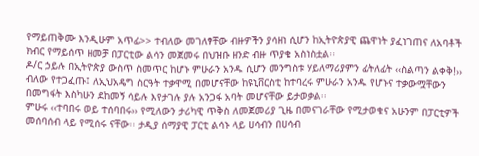የማይጠቅሙ እንዲሁም አጥፊ>> ተብለው መገለፃቸው ብዙዎችን ያሳዘነ ሲሆን ከኢትዮጵያዊ ጨዋነት ያፈነገጠና ለአባቶች ክብር የማይሰጥ ዘመቻ በፓርቲው ልሳን መጀመሩ በህዝቡ ዘንድ ብዙ ጥያቄ አስነስቷል፡፡
ዶ/ር ኃይሉ በኢትዮጵያ ውስጥ ስመጥር ከሆኑ ምሁራን አንዱ ሲሆን መንግስቱ ሃይለማሪያምን ፊትለፊት ‹‹ስልጣን ልቀቅ!›› ብለው የተጋፈጡ፤ ለኢህአዴግ ስርዓት ተቃዋሚ በመሆናቸው ከዩኒቨርስቲ ከተባረሩ ምሁራን አንዱ የሆኑና ተቃውሟቸውን በመግፋት እስካሁን ደከመኝ ሳይሉ እየታገሉ ያሉ አንጋፋ አባት መሆናቸው ይታወቃል፡፡
ምሁሩ ‹‹ተባበሩ ወይ ተሰባበሩ›› የሚለውን ታሪካዊ ጥቅስ ለመጀመሪያ ጊዜ በመናገራቸው የሚታወቁና አሁንም በፓርቲዎች መሰባሰብ ላይ የሚሰሩ ናቸው፡፡ ታዲያ ሰማያዊ ፓርቲ ልሳኑ ላይ ሀሳብን በሀሳብ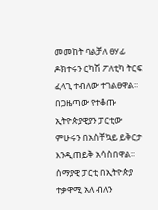መመከት ባልቻለ ፀሃፊ ዶክተሩን ርካሽ ፖለቲካ ትርፍ ፈላጊ ተብለው ተገልፀዋል፡፡
በጋዜጣው የተቆጡ ኢትዮጵያዊያን ፓርቲው ምሁሩን በአስቸኳይ ይቅርታ እንዲጠይቅ አሳስበዋል፡፡ ሰማያዊ ፓርቲ በኢትዮጵያ ተቃዋሚ አለ ብለን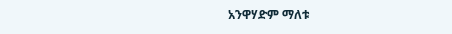አንዋሃድም ማለቱ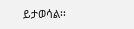ይታወሳል፡፡